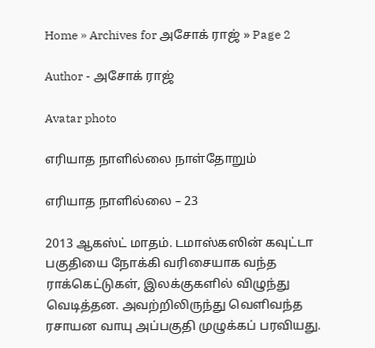Home » Archives for அசோக் ராஜ் » Page 2

Author - அசோக் ராஜ்

Avatar photo

எரியாத நாளில்லை நாள்தோறும்

எரியாத நாளில்லை – 23

2013 ஆகஸ்ட் மாதம். டமாஸ்கஸின் கவுட்டா பகுதியை நோக்கி வரிசையாக வந்த ராக்கெட்டுகள், இலக்குகளில் விழுந்து வெடித்தன. அவற்றிலிருந்து வெளிவந்த ரசாயன வாயு அப்பகுதி முழுக்கப் பரவியது.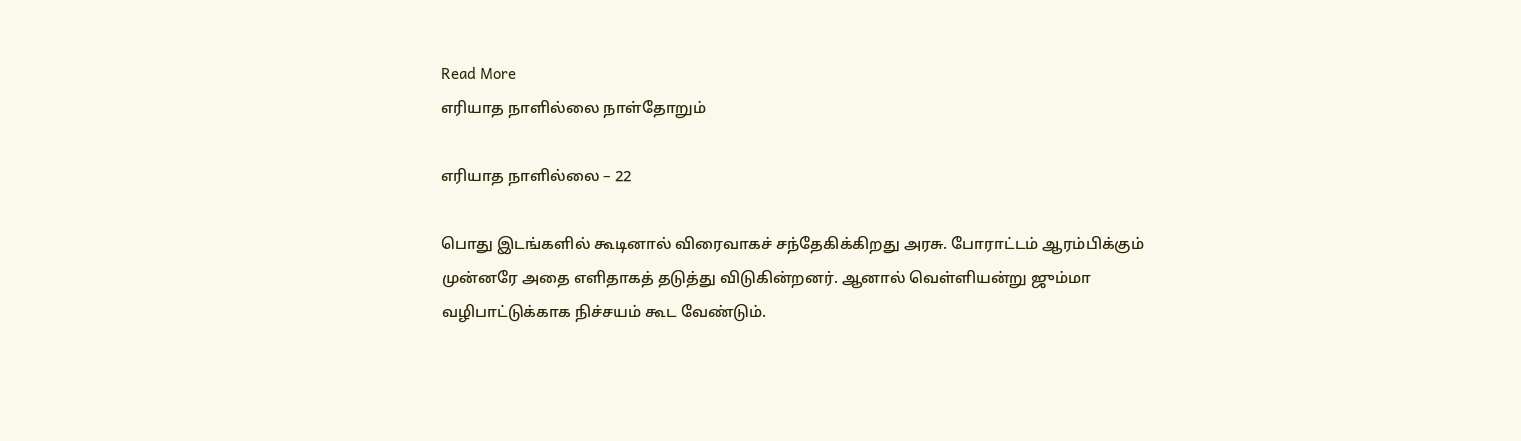Read More
எரியாத நாளில்லை நாள்தோறும்

எரியாத நாளில்லை – 22

பொது இடங்களில் கூடினால் விரைவாகச் சந்தேகிக்கிறது அரசு. போராட்டம் ஆரம்பிக்கும் முன்னரே அதை எளிதாகத் தடுத்து விடுகின்றனர். ஆனால் வெள்ளியன்று ஜும்மா வழிபாட்டுக்காக நிச்சயம் கூட வேண்டும்.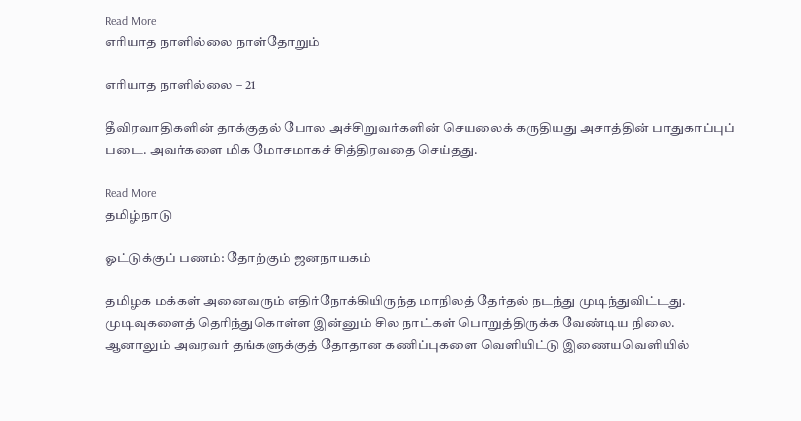Read More
எரியாத நாளில்லை நாள்தோறும்

எரியாத நாளில்லை – 21

தீவிரவாதிகளின் தாக்குதல் போல அச்சிறுவர்களின் செயலைக் கருதியது அசாத்தின் பாதுகாப்புப் படை. அவர்களை மிக மோசமாகச் சித்திரவதை செய்தது.

Read More
தமிழ்நாடு

ஓட்டுக்குப் பணம்: தோற்கும் ஜனநாயகம்

தமிழக மக்கள் அனைவரும் எதிர்நோக்கியிருந்த மாநிலத் தேர்தல் நடந்து முடிந்துவிட்டது. முடிவுகளைத் தெரிந்துகொள்ள இன்னும் சில நாட்கள் பொறுத்திருக்க வேண்டிய நிலை. ஆனாலும் அவரவர் தங்களுக்குத் தோதான கணிப்புகளை வெளியிட்டு இணையவெளியில்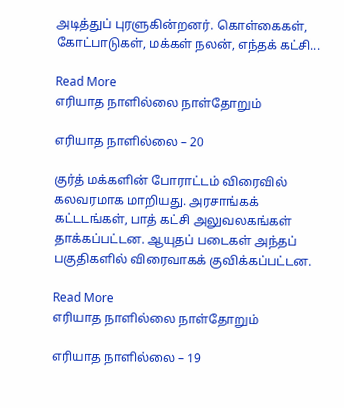அடித்துப் புரளுகின்றனர். கொள்கைகள், கோட்பாடுகள், மக்கள் நலன், எந்தக் கட்சி...

Read More
எரியாத நாளில்லை நாள்தோறும்

எரியாத நாளில்லை – 20

குர்த் மக்களின் போராட்டம் விரைவில் கலவரமாக மாறியது. அரசாங்கக் கட்டடங்கள், பாத் கட்சி அலுவலகங்கள் தாக்கப்பட்டன. ஆயுதப் படைகள் அந்தப் பகுதிகளில் விரைவாகக் குவிக்கப்பட்டன.

Read More
எரியாத நாளில்லை நாள்தோறும்

எரியாத நாளில்லை – 19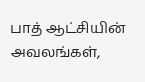பாத் ஆட்சியின் அவலங்கள்,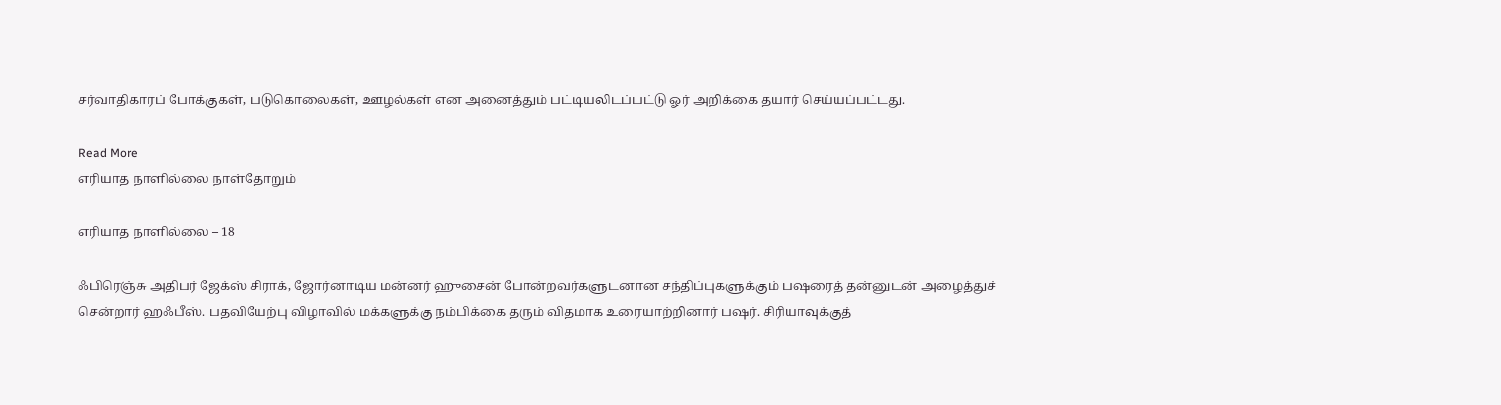சர்வாதிகாரப் போக்குகள், படுகொலைகள், ஊழல்கள் என அனைத்தும் பட்டியலிடப்பட்டு ஓர் அறிக்கை தயார் செய்யப்பட்டது.

Read More
எரியாத நாளில்லை நாள்தோறும்

எரியாத நாளில்லை – 18

ஃபிரெஞ்சு அதிபர் ஜேக்ஸ் சிராக், ஜோர்னாடிய மன்னர் ஹுசைன் போன்றவர்களுடனான சந்திப்புகளுக்கும் பஷரைத் தன்னுடன் அழைத்துச் சென்றார் ஹஃபீஸ். பதவியேற்பு விழாவில் மக்களுக்கு நம்பிக்கை தரும் விதமாக உரையாற்றினார் பஷர். சிரியாவுக்குத்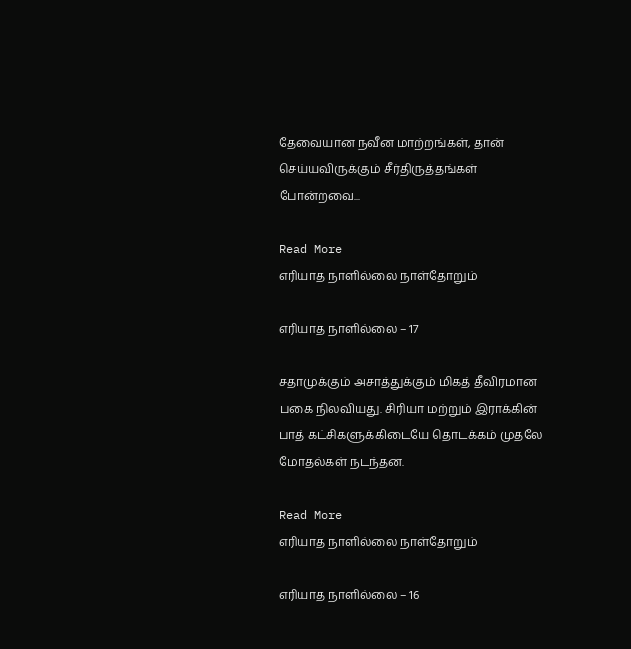தேவையான நவீன மாற்றங்கள், தான் செய்யவிருக்கும் சீர்திருத்தங்கள் போன்றவை...

Read More
எரியாத நாளில்லை நாள்தோறும்

எரியாத நாளில்லை – 17

சதாமுக்கும் அசாத்துக்கும் மிகத் தீவிரமான பகை நிலவியது. சிரியா மற்றும் இராக்கின் பாத் கட்சிகளுக்கிடையே தொடக்கம் முதலே மோதல்கள் நடந்தன.

Read More
எரியாத நாளில்லை நாள்தோறும்

எரியாத நாளில்லை – 16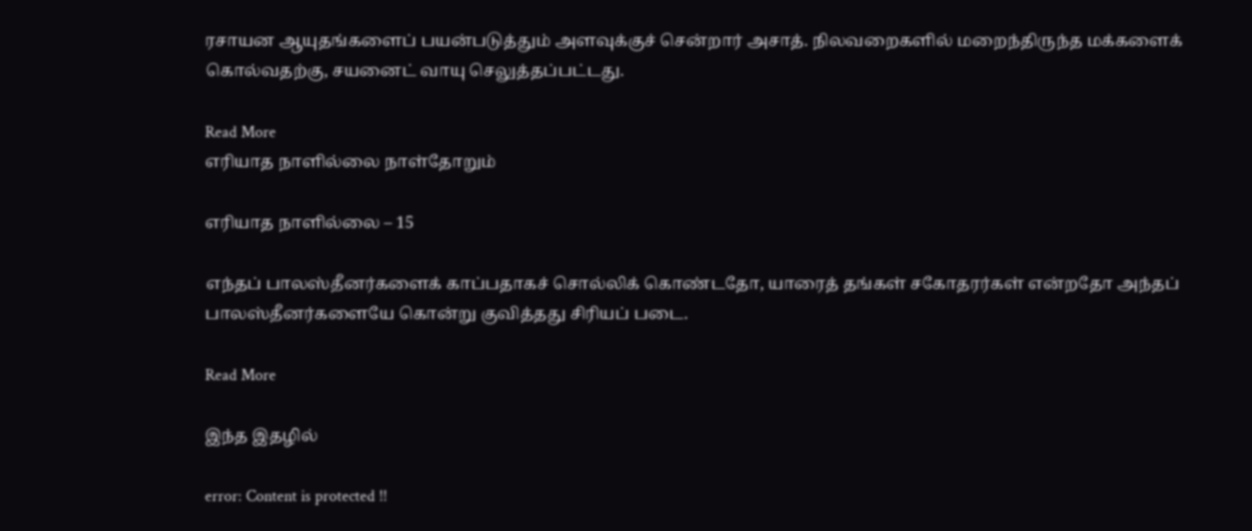ரசாயன ஆயுதங்களைப் பயன்படுத்தும் அளவுக்குச் சென்றார் அசாத். நிலவறைகளில் மறைந்திருந்த மக்களைக் கொல்வதற்கு, சயனைட் வாயு செலுத்தப்பட்டது.

Read More
எரியாத நாளில்லை நாள்தோறும்

எரியாத நாளில்லை – 15

எந்தப் பாலஸ்தீனர்களைக் காப்பதாகச் சொல்லிக் கொண்டதோ, யாரைத் தங்கள் சகோதரர்கள் என்றதோ அந்தப் பாலஸ்தீனர்களையே கொன்று குவித்தது சிரியப் படை.

Read More

இந்த இதழில்

error: Content is protected !!